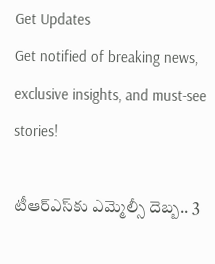Get Updates
Get notified of breaking news, exclusive insights, and must-see stories!

టీఆర్ఎస్‌కు ఎమ్మెల్సీ దెబ్బ.. 3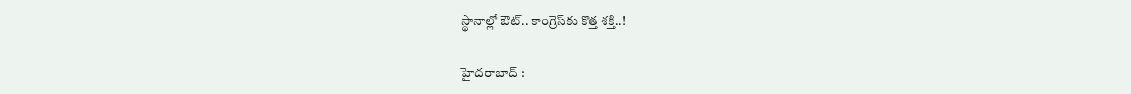స్థానాల్లో ఔట్.. కాంగ్రెస్‌కు కొత్త శక్తి..!

హైదరాబాద్ :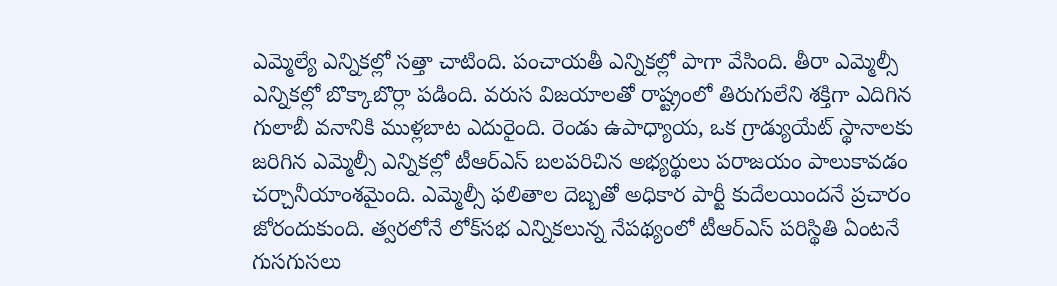ఎమ్మెల్యే ఎన్నికల్లో సత్తా చాటింది. పంచాయతీ ఎన్నికల్లో పాగా వేసింది. తీరా ఎమ్మెల్సీ ఎన్నికల్లో బొక్కాబొర్లా పడింది. వరుస విజయాలతో రాష్ట్రంలో తిరుగులేని శక్తిగా ఎదిగిన గులాబీ వనానికి ముళ్లబాట ఎదురైంది. రెండు ఉపాధ్యాయ, ఒక గ్రాడ్యుయేట్ స్థానాలకు జరిగిన ఎమ్మెల్సీ ఎన్నికల్లో టీఆర్ఎస్ బలపరిచిన అభ్యర్థులు పరాజయం పాలుకావడం చర్చానీయాంశమైంది. ఎమ్మెల్సీ ఫలితాల దెబ్బతో అధికార పార్టీ కుదేలయిందనే ప్రచారం జోరందుకుంది. త్వరలోనే లోక్‌సభ ఎన్నికలున్న నేపథ్యంలో టీఆర్ఎస్ పరిస్థితి ఏంటనే గుసగుసలు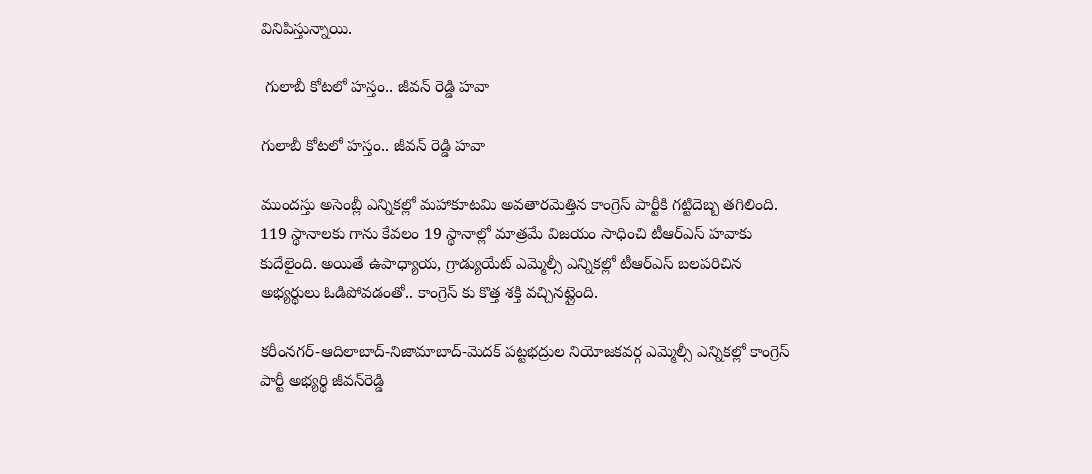వినిపిస్తున్నాయి.

 గులాబీ కోటలో హస్తం.. జీవన్ రెడ్డి హవా

గులాబీ కోటలో హస్తం.. జీవన్ రెడ్డి హవా

ముందస్తు అసెంబ్లీ ఎన్నికల్లో మహాకూటమి అవతారమెత్తిన కాంగ్రెస్ పార్టీకి గట్టిదెబ్బ తగిలింది. 119 స్థానాలకు గాను కేవలం 19 స్థానాల్లో మాత్రమే విజయం సాధించి టీఆర్ఎస్ హవాకు కుదేలైంది. అయితే ఉపాధ్యాయ, గ్రాడ్యుయేట్ ఎమ్మెల్సీ ఎన్నికల్లో టీఆర్ఎస్ బలపరిచిన అభ్యర్థులు ఓడిపోవడంతో.. కాంగ్రెస్ కు కొత్త శక్తి వచ్చినట్లైంది.

కరీంనగర్‌-ఆదిలాబాద్‌-నిజామాబాద్‌-మెదక్‌ పట్టభద్రుల నియోజకవర్గ ఎమ్మెల్సీ ఎన్నికల్లో కాంగ్రెస్‌ పార్టీ అభ్యర్థి జీవన్‌రెడ్డి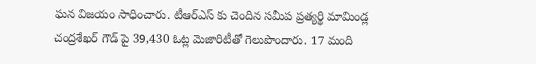ఘన విజయం సాధించారు. టీఆర్ఎస్ కు చెందిన సమీప ప్రత్యర్థి మామిండ్ల చంద్రశేఖర్‌ గౌడ్ పై 39,430 ఓట్ల మెజారిటీతో గెలుపొందారు. 17 మంది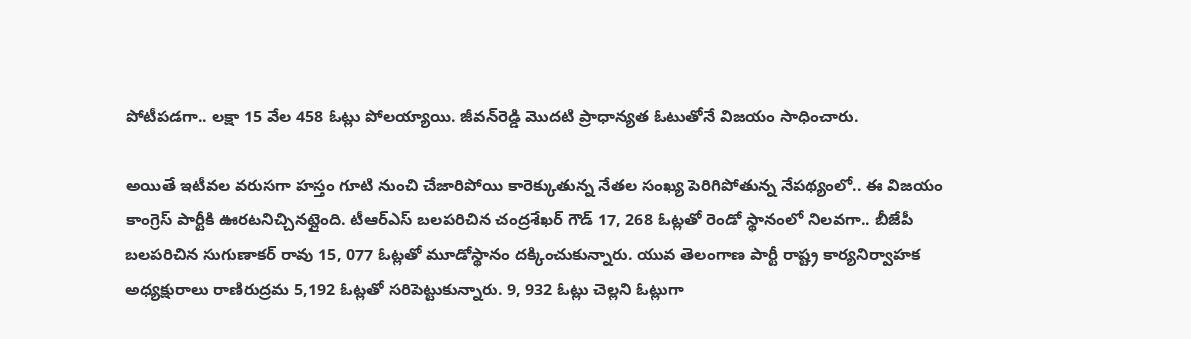పోటీపడగా.. లక్షా 15 వేల 458 ఓట్లు పోలయ్యాయి. జీవన్‌రెడ్డి మొదటి ప్రాధాన్యత ఓటుతోనే విజయం సాధించారు.

అయితే ఇటీవల వరుసగా హస్తం గూటి నుంచి చేజారిపోయి కారెక్కుతున్న నేతల సంఖ్య పెరిగిపోతున్న నేపథ్యంలో.. ఈ విజయం కాంగ్రెస్ పార్టీకి ఊరటనిచ్చినట్లైంది. టీఆర్ఎస్ బలపరిచిన చంద్రశేఖర్‌ గౌడ్‌ 17, 268 ఓట్లతో రెండో స్థానంలో నిలవగా.. బీజేపీ బలపరిచిన సుగుణాకర్‌ రావు 15, 077 ఓట్లతో మూడోస్థానం దక్కించుకున్నారు. యువ తెలంగాణ పార్టీ రాష్ట్ర కార్యనిర్వాహక అధ్యక్షురాలు రాణిరుద్రమ 5,192 ఓట్లతో సరిపెట్టుకున్నారు. 9, 932 ఓట్లు చెల్లని ఓట్లుగా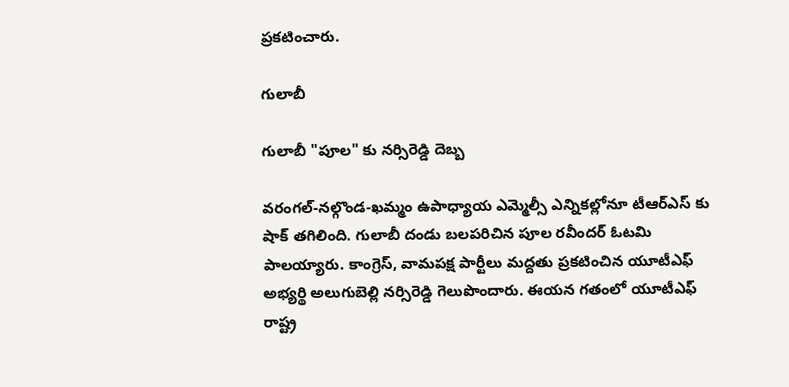ప్రకటించారు.

గులాబీ

గులాబీ "పూల" కు నర్సిరెడ్డి దెబ్బ

వరంగల్-నల్గొండ-ఖమ్మం ఉపాధ్యాయ ఎమ్మెల్సీ ఎన్నికల్లోనూ టీఆర్ఎస్ కు షాక్ తగిలింది. గులాబీ దండు బలపరిచిన పూల రవీందర్ ఓటమి పాలయ్యారు. కాంగ్రెస్, వామపక్ష పార్టీలు మద్దతు ప్రకటించిన యూటీఎఫ్‌ అభ్యర్థి అలుగుబెల్లి నర్సిరెడ్డి గెలుపొందారు. ఈయన గతంలో యూటీఎఫ్ రాష్ట్ర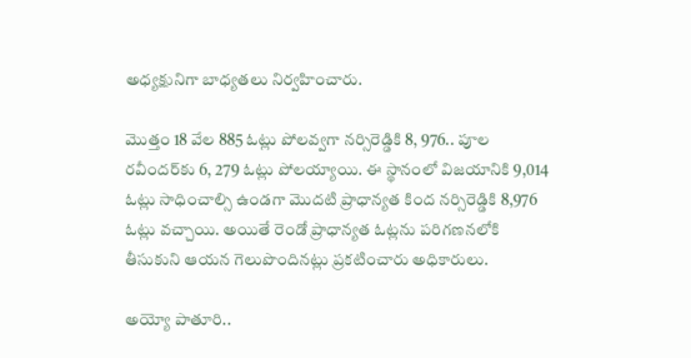అధ్యక్షునిగా బాధ్యతలు నిర్వహించారు.

మొత్తం 18 వేల 885 ఓట్లు పోలవ్వగా నర్సిరెడ్డికి 8, 976.. పూల రవీందర్‌కు 6, 279 ఓట్లు పోలయ్యాయి. ఈ స్థానంలో విజయానికి 9,014 ఓట్లు సాధించాల్సి ఉండగా మొదటి ప్రాధాన్యత కింద నర్సిరెడ్డికి 8,976 ఓట్లు వచ్చాయి. అయితే రెండో ప్రాధాన్యత ఓట్లను పరిగణనలోకి తీసుకుని ఆయన గెలుపొందినట్లు ప్రకటించారు అధికారులు.

అయ్యో పాతూరి..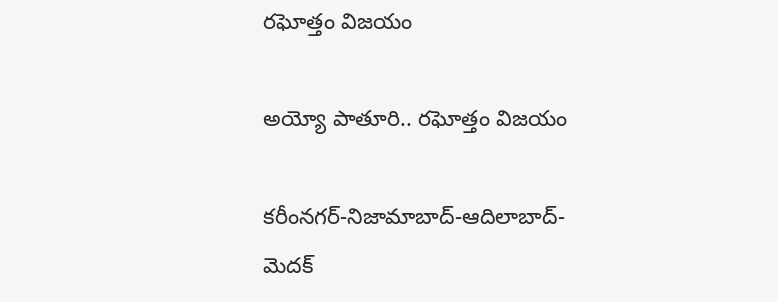రఘోత్తం విజయం

అయ్యో పాతూరి.. రఘోత్తం విజయం

కరీంనగర్-నిజామాబాద్-ఆదిలాబాద్-మెదక్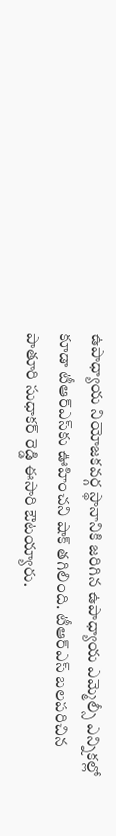ఉపాధ్యాయ నియోజకవర్గ స్థానానికి జరిగిన ఉపాధ్యాయ ఎమ్మెల్సీ ఎన్నికల్లో కూడా టీఆర్ఎస్‌కు ఊహించని షాక్ తగిలింది. టీఆర్ఎస్ బలపరిచిన పాతూరి సుధాకర్ రెడ్డి ఈసారి ఔటయ్యారు.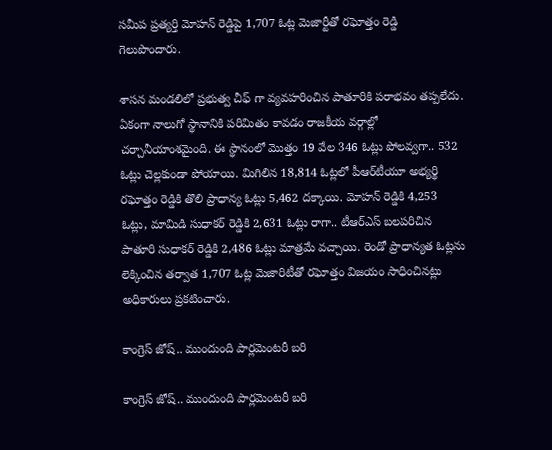సమీప ప్రత్యర్తి మోహన్ రెడ్డిపై 1,707 ఓట్ల మెజార్టీతో రఘోత్తం రెడ్డి గెలుపొందారు.

శాసన మండలిలో ప్రభుత్వ చీఫ్ గా వ్యవహరించిన పాతూరికి పరాభవం తప్పలేదు. ఏకంగా నాలుగో స్థానానికి పరిమితం కావడం రాజకీయ వర్గాల్లో చర్చానీయాంశమైంది. ఈ స్థానంలో మొత్తం 19 వేల 346 ఓట్లు పోలవ్వగా.. 532 ఓట్లు చెల్లకుండా పోయాయి. మిగిలిన 18,814 ఓట్లలో పీఆర్‌టీయూ అభ్యర్థి రఘోత్తం రెడ్డికి తొలి ప్రాధాన్య ఓట్లు 5,462 దక్కాయి. మోహన్‌ రెడ్డికి 4,253 ఓట్లు, మామిడి సుధాకర్‌ రెడ్డికి 2,631 ఓట్లు రాగా.. టీఆర్‌ఎస్‌ బలపరిచిన పాతూరి సుధాకర్‌ రెడ్డికి 2,486 ఓట్లు మాత్రమే వచ్చాయి. రెండో ప్రాధాన్యత ఓట్లను లెక్కించిన తర్వాత 1,707 ఓట్ల మెజారిటీతో రఘోత్తం విజయం సాధించినట్లు అధికారులు ప్రకటించారు.

కాంగ్రెస్ జోష్.. ముందుంది పార్లమెంటరీ బరి

కాంగ్రెస్ జోష్.. ముందుంది పార్లమెంటరీ బరి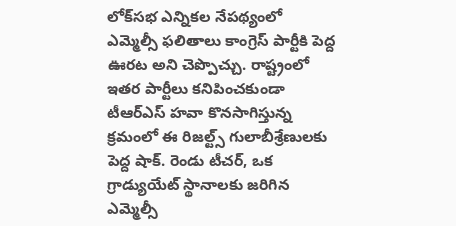లోక్‌సభ ఎన్నికల నేపథ్యంలో ఎమ్మెల్సీ ఫలితాలు కాంగ్రెస్ పార్టీకి పెద్ద ఊరట అని చెప్పొచ్చు. రాష్ట్రంలో ఇతర పార్టీలు కనిపించకుండా టీఆర్ఎస్ హవా కొనసాగిస్తున్న క్రమంలో ఈ రిజల్ట్స్ గులాబీశ్రేణులకు పెద్ద షాక్. రెండు టీచర్, ఒక గ్రాడ్యుయేట్ స్థానాలకు జరిగిన ఎమ్మెల్సీ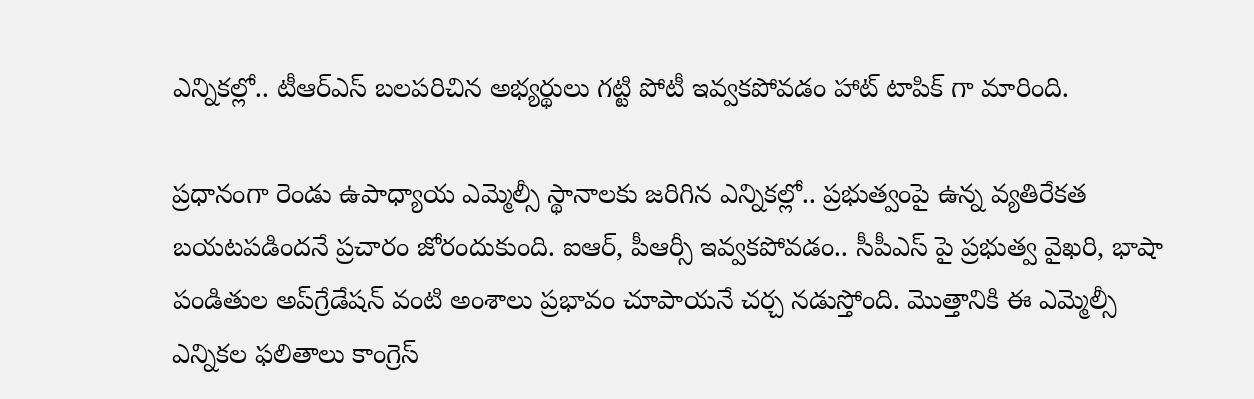ఎన్నికల్లో.. టీఆర్ఎస్ బలపరిచిన అభ్యర్థులు గట్టి పోటీ ఇవ్వకపోవడం హాట్ టాపిక్ గా మారింది.

ప్రధానంగా రెండు ఉపాధ్యాయ ఎమ్మెల్సీ స్థానాలకు జరిగిన ఎన్నికల్లో.. ప్రభుత్వంపై ఉన్న వ్యతిరేకత బయటపడిందనే ప్రచారం జోరందుకుంది. ఐఆర్, పీఆర్సీ ఇవ్వకపోవడం.. సీపీఎస్ పై ప్రభుత్వ వైఖరి, భాషా పండితుల అప్‌గ్రేడేషన్‌ వంటి అంశాలు ప్రభావం చూపాయనే చర్చ నడుస్తోంది. మొత్తానికి ఈ ఎమ్మెల్సీ ఎన్నికల ఫలితాలు కాంగ్రెస్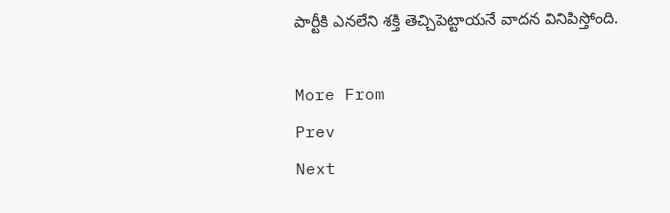పార్టీకి ఎనలేని శక్తి తెచ్చిపెట్టాయనే వాదన వినిపిస్తోంది.

More From
Prev
Next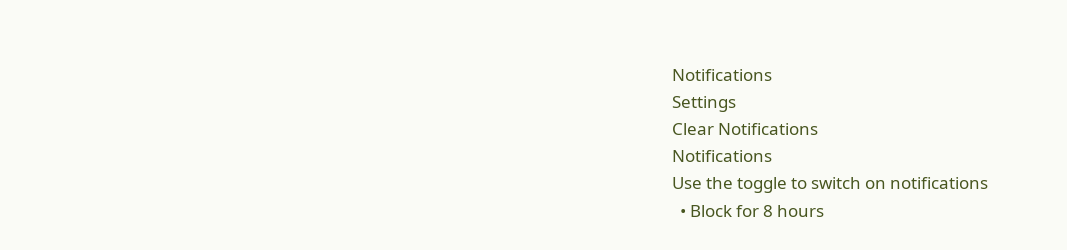Notifications
Settings
Clear Notifications
Notifications
Use the toggle to switch on notifications
  • Block for 8 hours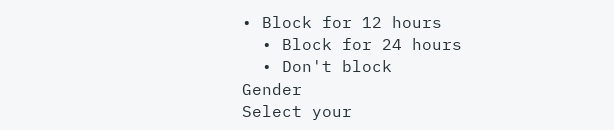• Block for 12 hours
  • Block for 24 hours
  • Don't block
Gender
Select your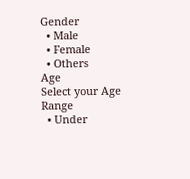Gender
  • Male
  • Female
  • Others
Age
Select your Age Range
  • Under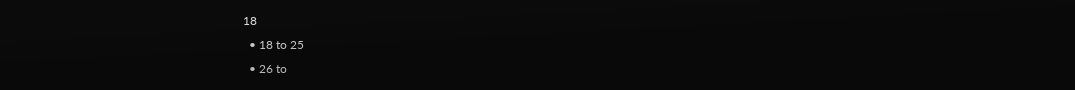18
  • 18 to 25
  • 26 to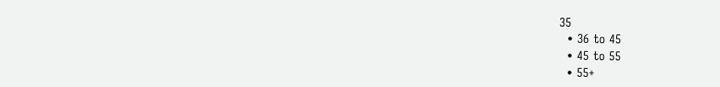35
  • 36 to 45
  • 45 to 55
  • 55+